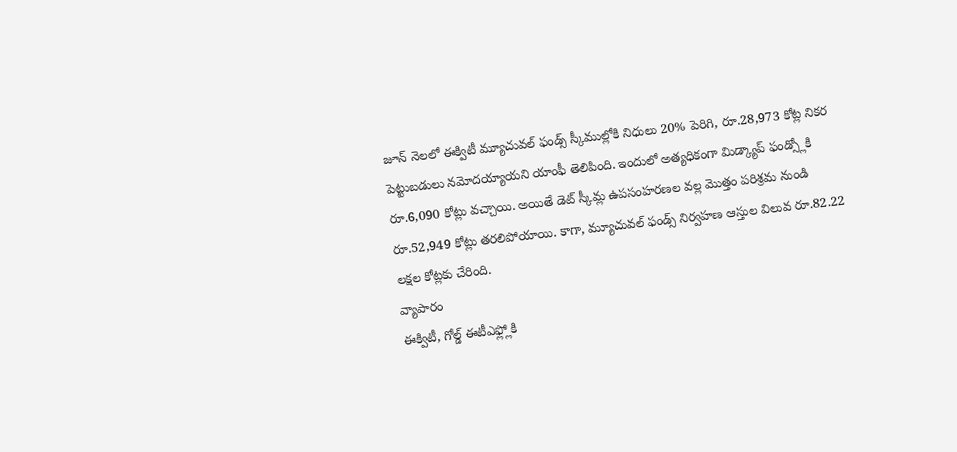జూన్ నెలలో ఈక్విటీ మ్యూచువల్ ఫండ్స్ స్కీముల్లోకి నిధులు 20% పెరిగి, రూ.28,973 కోట్ల నికర పెట్టుబడులు నమోదయ్యాయని యాంఫీ తెలిపింది. ఇందులో అత్యధికంగా మిడ్క్యాప్ ఫండ్స్లోకి రూ.6,090 కోట్లు వచ్చాయి. అయితే డెట్ స్కీమ్ల ఉపసంహరణల వల్ల మొత్తం పరిశ్రమ నుండి రూ.52,949 కోట్లు తరలిపోయాయి. కాగా, మ్యూచువల్ ఫండ్స్ నిర్వహణ ఆస్తుల విలువ రూ.82.22 లక్షల కోట్లకు చేరింది.
వ్యాపారం
ఈక్విటీ, గోల్డ్ ఈటీఎఫ్ల్లోకి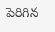పెరిగిన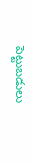పెట్టుబడులు